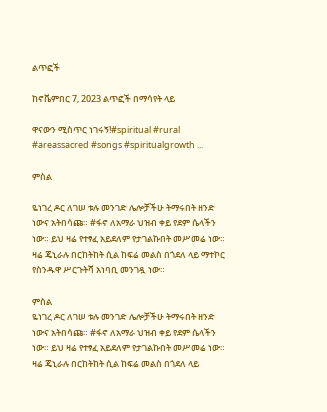ልጥፎች

ከኖቬምበር 7, 2023 ልጥፎች በማሳየት ላይ

ዋናውን ሚስጥር ነገሩኝ!#spiritual #rural #areassacred #songs #spiritualgrowth ...

ምስል

ዬነገረ ዶር ለገሠ ቱሉ መንገድ ሌሎቻችሁ ትማሩበት ዘንድ ነውና አትበሳጩ። #ፋኖ ለአማራ ህዝብ ቀይ የደም ሴላችን ነው። ይህ ዛሬ የተፃፈ አይደለም የታገልኩበት መሥመሬ ነው። ዛሬ ጄኒራሉ በርከትከት ሲል ከፍሬ መልስ በጎደለ ላይ ማተኮር የስንዱዋ ሥርጉትሻ አነባቢ መንገዷ ነው።

ምስል
ዬነገረ ዶር ለገሠ ቱሉ መንገድ ሌሎቻችሁ ትማሩበት ዘንድ ነውና አትበሳጩ። #ፋኖ ለአማራ ህዝብ ቀይ የደም ሴላችን ነው። ይህ ዛሬ የተፃፈ አይደለም የታገልኩበት መሥመሬ ነው። ዛሬ ጄኒራሉ በርከትከት ሲል ከፍሬ መልስ በጎደለ ላይ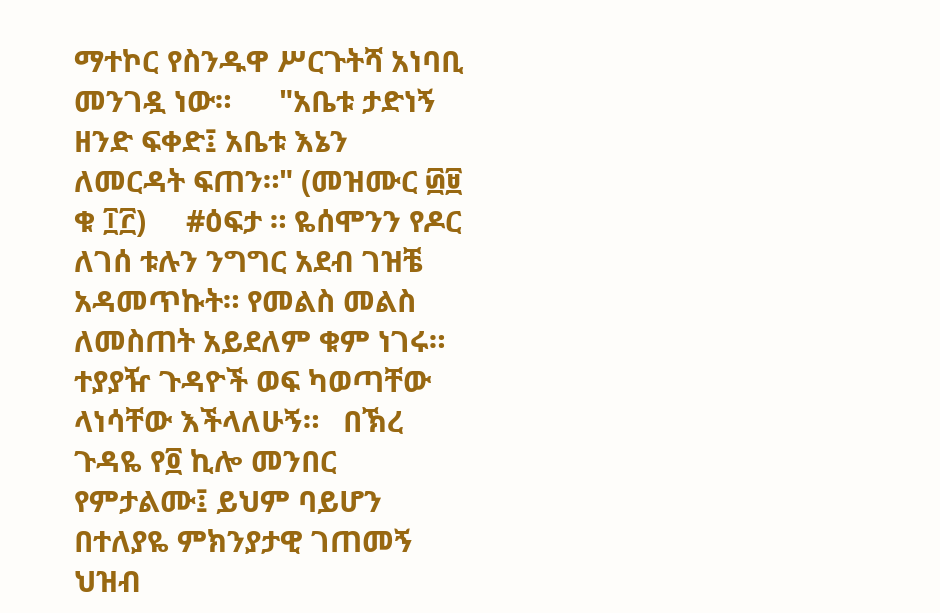ማተኮር የስንዱዋ ሥርጉትሻ አነባቢ መንገዷ ነው።      "አቤቱ ታድነኝ ዘንድ ፍቀድ፤ አቤቱ እኔን ለመርዳት ፍጠን።" (መዝሙር ፴፱ ቁ ፲፫)     #ዕፍታ ። ዬሰሞንን የዶር ለገሰ ቱሉን ንግግር አደብ ገዝቼ አዳመጥኩት። የመልስ መልስ ለመስጠት አይደለም ቁም ነገሩ። ተያያዥ ጉዳዮች ወፍ ካወጣቸው ላነሳቸው እችላለሁኝ።   በኽረ ጉዳዬ የ፬ ኪሎ መንበር የምታልሙ፤ ይህም ባይሆን በተለያዬ ምክንያታዊ ገጠመኝ ህዝብ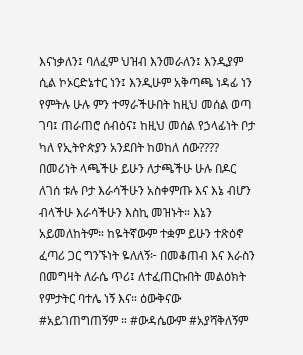እናነቃለን፤ ባለፈም ህዝብ እንመራለን፤ እንዲያም ሲል ኮኦርድኔተር ነን፤ እንዲሁም አቅጣጫ ነዳፊ ነን የምትሉ ሁሉ ምን ተማራችሁበት ከዚህ መሰል ወጣ ገባ፤ ጠራጠሮ ሰብዕና፤ ከዚህ መሰል የኃላፊነት ቦታ ካለ የኢትዮጵያን አንደበት ከወከለ ሰው????   በመሪነት ላጫችሁ ይሁን ለታጫችሁ ሁሉ በዶር ለገሰ ቱሉ ቦታ እራሳችሁን አስቀምጡ እና እኔ ብሆን ብላችሁ እራሳችሁን እስኪ መዝኑት። እኔን አይመለከትም። ከዬትኛውም ተቋም ይሁን ተጽዕኖ ፈጣሪ ጋር ግንኙነት ዬለለኝ፦ በመቆጠብ እና እራስን በመግዛት ለራሴ ጥሪ፤ ለተፈጠርኩበት መልዕክት የምታትር ባተሌ ነኝ እና። ዕውቅናው #አይገጠግጠኝም ። #ውዳሴውም #አያሻቅለኝም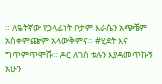። ለዬትኛው የኃላፊነት ቦታም እራሴን አጭቼም አስቀምጬም አላውቅምና። #ሂደት እና ግጥምጥሞሹ። ዶር ለገሰ ቱሉን እያዳመጥኩኝ አሁን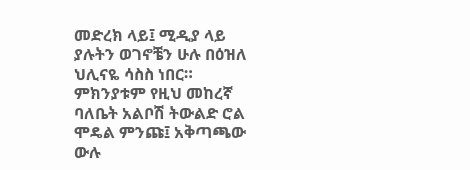መድረክ ላይ፤ ሚዲያ ላይ ያሉትን ወገኖቼን ሁሉ በዕዝለ ህሊናዬ ሳስስ ነበር። ምክንያቱም የዚህ መከረኛ ባለቤት አልቦሽ ትውልድ ሮል ሞዴል ምንጩ፤ አቅጣጫው ውሉ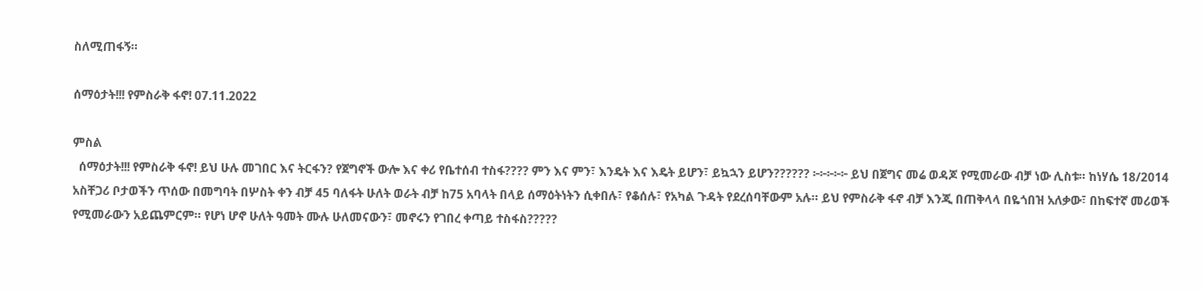ስለሚጠፋኝ።

ሰማዕታት!!! የምስራቅ ፋኖ! 07.11.2022

ምስል
  ሰማዕታት!!! የምስራቅ ፋኖ! ይህ ሁሉ መገበር እና ትርፋን? የጀግኖች ውሎ እና ቀሪ የቤተሰብ ተስፋ???? ምን እና ምን፣ እንዴት እና እዴት ይሆን፣ ይኳኋን ይሆን?????? ፦፦፦፦፦ ይህ በጀግና መሬ ወዳጆ የሚመራው ብቻ ነው ሊስቱ። ከነሃሴ 18/2014 አስቸጋሪ ቦታወችን ጥሰው በመግባት በሦስት ቀን ብቻ 45 ባለፋት ሁለት ወራት ብቻ ከ75 አባላት በላይ ሰማዕትነትን ሲቀበሉ፣ የቆሰሉ፣ የአካል ጉዳት የደረሰባቸውም አሉ። ይህ የምስራቅ ፋኖ ብቻ እንጂ በጠቅላላ በዬጎበዝ አለቃው፣ በከፍተኛ መሪወች የሚመራውን አይጨምርም። የሆነ ሆኖ ሁለት ዓመት ሙሉ ሁለመናውን፣ መኖሩን የገበረ ቀጣይ ተስፋስ?????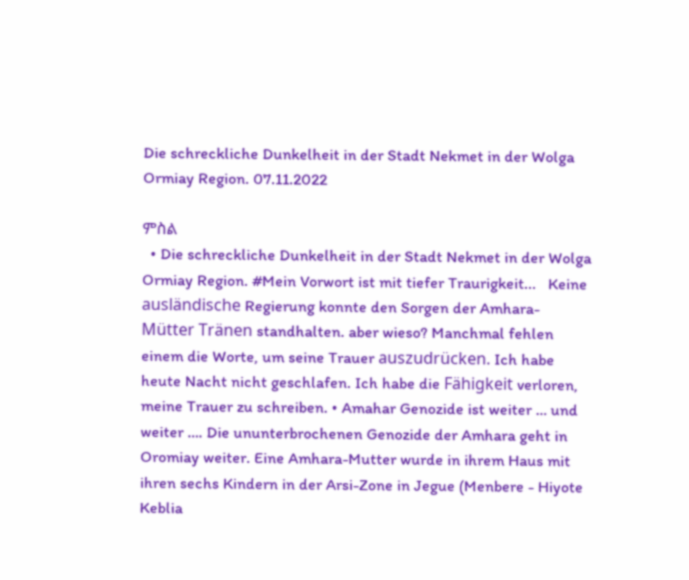Die schreckliche Dunkelheit in der Stadt Nekmet in der Wolga Ormiay Region. 07.11.2022

ምስል
  • Die schreckliche Dunkelheit in der Stadt Nekmet in der Wolga Ormiay Region. #Mein Vorwort ist mit tiefer Traurigkeit...   Keine ausländische Regierung konnte den Sorgen der Amhara-Mütter Tränen standhalten. aber wieso? Manchmal fehlen einem die Worte, um seine Trauer auszudrücken. Ich habe heute Nacht nicht geschlafen. Ich habe die Fähigkeit verloren, meine Trauer zu schreiben. • Amahar Genozide ist weiter … und weiter …. Die ununterbrochenen Genozide der Amhara geht in Oromiay weiter. Eine Amhara-Mutter wurde in ihrem Haus mit ihren sechs Kindern in der Arsi-Zone in Jegue (Menbere - Hiyote Keblia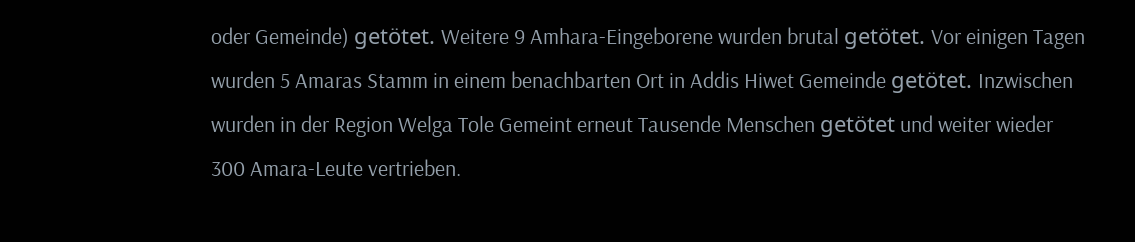oder Gemeinde) getötet. Weitere 9 Amhara-Eingeborene wurden brutal getötet. Vor einigen Tagen wurden 5 Amaras Stamm in einem benachbarten Ort in Addis Hiwet Gemeinde getötet. Inzwischen wurden in der Region Welga Tole Gemeint erneut Tausende Menschen getötet und weiter wieder 300 Amara-Leute vertrieben.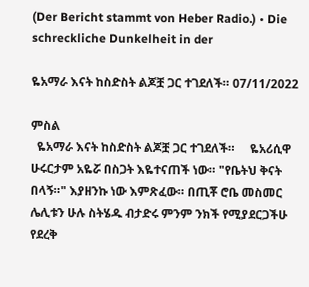(Der Bericht stammt von Heber Radio.) • Die schreckliche Dunkelheit in der

ዬአማራ እናት ከስድስት ልጆቿ ጋር ተገደለች። 07/11/2022

ምስል
  ዬአማራ እናት ከስድስት ልጆቿ ጋር ተገደለች።     ዬአሪሲዋ ሁሩርታም አዬሯ በስጋት እዬተናጠች ነው። "የቤትህ ቅናት በላኝ።" እያዘንኩ ነው እምጽፈው። በጢቾ ሮቤ መስመር ሌሊቱን ሁሉ ስትሄዱ ብታድሩ ምንም ንክች የሚያደርጋችሁ የደረቅ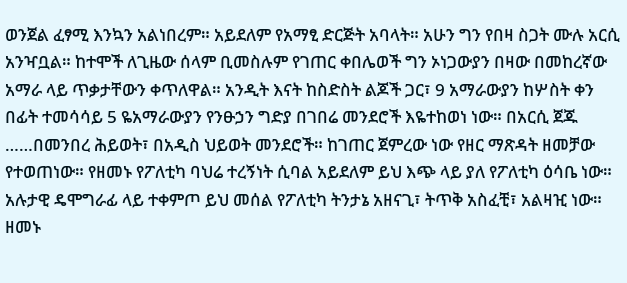ወንጀል ፈፃሚ እንኳን አልነበረም። አይደለም የአማፂ ድርጅት አባላት። አሁን ግን የበዛ ስጋት ሙሉ አርሲ አንዣቧል። ከተሞች ለጊዜው ሰላም ቢመስሉም የገጠር ቀበሌወች ግን ኦነጋውያን በዛው በመከረኛው አማራ ላይ ጥቃታቸውን ቀጥለዋል። አንዲት እናት ከስድስት ልጆች ጋር፣ 9 አማራውያን ከሦስት ቀን በፊት ተመሳሳይ 5 ዬአማራውያን የንፁኃን ግድያ በገበሬ መንደሮች እዬተከወነ ነው። በአርሲ ጀጁ ……በመንበረ ሕይወት፣ በአዲስ ህይወት መንደሮች። ከገጠር ጀምረው ነው የዘር ማጽዳት ዘመቻው የተወጠነው። የዘመኑ የፖለቲካ ባህሬ ተረኝነት ሲባል አይደለም ይህ እጭ ላይ ያለ የፖለቲካ ዕሳቤ ነው። አሉታዊ ዴሞግራፊ ላይ ተቀምጦ ይህ መሰል የፖለቲካ ትንታኔ አዘናጊ፣ ትጥቅ አስፈቺ፣ አልዛዢ ነው። ዘመኑ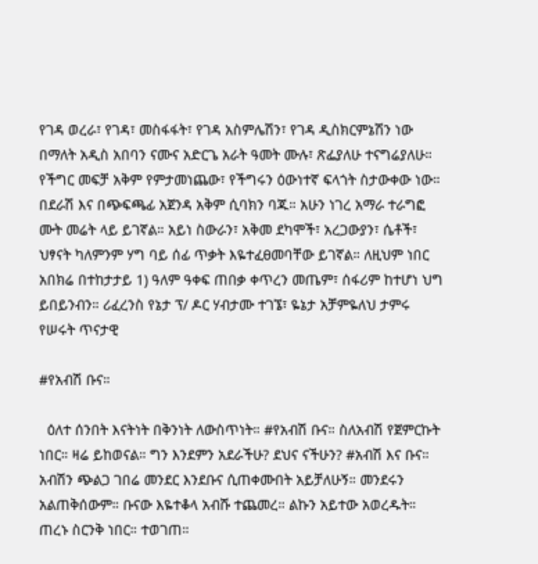የገዳ ወረራ፣ የገዳ፣ መስፋፋት፣ የገዳ አስምሌሽን፣ የገዳ ዲስክርምኔሽን ነው በማለት አዲስ አበባን ናሙና አድርጌ አራት ዓመት ሙሉ፣ ጽፌያለሁ ተናግሬያለሁ። የችግር መፍቻ አቅም የምታመነጨው፣ የችግሩን ዕውነተኛ ፍላጎት ስታውቀው ነው። በደራሽ እና በጭፍጫፊ አጀንዳ አቅም ሲባክን ባጁ። አሁን ነገረ አማራ ተራግፎ ሙት መሬት ላይ ይገኛል። አይነ ስውራን፣ አቅመ ደካሞች፣ አረጋውያን፣ ሴቶች፣ ህፃናት ካለምንም ሃግ ባይ ሰፊ ጥቃት እዬተፈፀመባቸው ይገኛል። ለዚህም ነበር አበክሬ በተከታታይ 1) ዓለም ዓቀፍ ጠበቃ ቀጥረን መጤም፣ ሰፋሪም ከተሆነ ህግ ይበይንብን። ሪፈረንስ የኔታ ፕ/ ዶር ሃብታሙ ተገኜ፣ ዬኔታ አቻምዬለህ ታምሩ የሠሩት ጥናታዊ

#የአብሽ ቡና።

  ዕለተ ሰንበት እናትነት በቅንነት ለውስጥነት። #የአብሽ ቡና። ስለአብሽ የጀምርኩት ነበር። ዛሬ ይከወናል። ግን እንደምን አደራችሁ? ደህና ናችሁን? #አብሽ እና ቡና። አብሽን ጭልጋ ገበሬ መንደር እንደቡና ሲጠቀሙበት አይቻለሁኝ። መንደሩን አልጠቅሰውም። ቡናው እዬተቆላ አብሹ ተጨመረ። ልኩን አይተው አወረዱት። ጠረኑ ስርንቅ ነበር። ተወገጠ።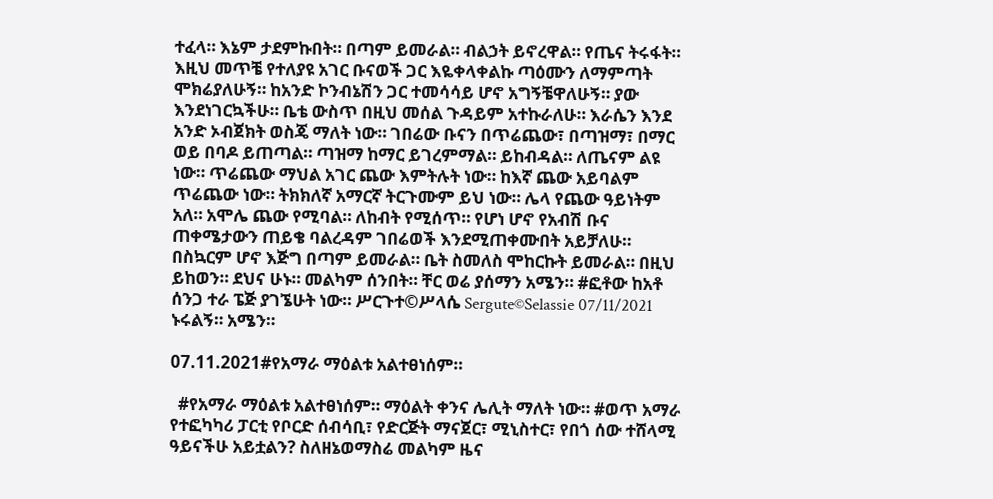ተፈላ። እኔም ታደምኩበት። በጣም ይመራል። ብልኃት ይኖረዋል። የጤና ትሩፋት። እዚህ መጥቼ የተለያዩ አገር ቡናወች ጋር እዬቀላቀልኩ ጣዕሙን ለማምጣት ሞክሬያለሁኝ። ከአንድ ኮንብኔሽን ጋር ተመሳሳይ ሆኖ አግኝቼዋለሁኝ። ያው እንደነገርኳችሁ። ቤቴ ውስጥ በዚህ መሰል ጉዳይም አተኩራለሁ። እራሴን እንደ አንድ ኦብጀክት ወስጄ ማለት ነው። ገበሬው ቡናን በጥሬጨው፣ በጣዝማ፣ በማር ወይ በባዶ ይጠጣል። ጣዝማ ከማር ይገረምማል። ይከብዳል። ለጤናም ልዩ ነው። ጥሬጨው ማህል አገር ጨው እምትሉት ነው። ከእኛ ጨው አይባልም ጥሬጨው ነው። ትክክለኛ አማርኛ ትርጉሙም ይህ ነው። ሌላ የጨው ዓይነትም አለ። አሞሌ ጨው የሚባል። ለከብት የሚሰጥ። የሆነ ሆኖ የአብሽ ቡና ጠቀሜታውን ጠይቄ ባልረዳም ገበሬወች እንደሚጠቀሙበት አይቻለሁ። በስኳርም ሆኖ እጅግ በጣም ይመራል። ቤት ስመለስ ሞከርኩት ይመራል። በዚህ ይከወን። ደህና ሁኑ። መልካም ሰንበት። ቸር ወሬ ያሰማን አሜን። #ፎቶው ከአቶ ሰንጋ ተራ ፔጅ ያገኜሁት ነው። ሥርጉተ©ሥላሴ Sergute©Selassie 07/11/2021 ኑሩልኝ። አሜን።

07.11.2021#የአማራ ማዕልቱ አልተፀነሰም።

  #የአማራ ማዕልቱ አልተፀነሰም። ማዕልት ቀንና ሌሊት ማለት ነው። #ወጥ አማራ የተፎካካሪ ፓርቲ የቦርድ ሰብሳቢ፣ የድርጅት ማናጀር፣ ሚኒስተር፣ የበጎ ሰው ተሸላሚ ዓይናችሁ አይቷልን? ስለዘኔወማስሬ መልካም ዜና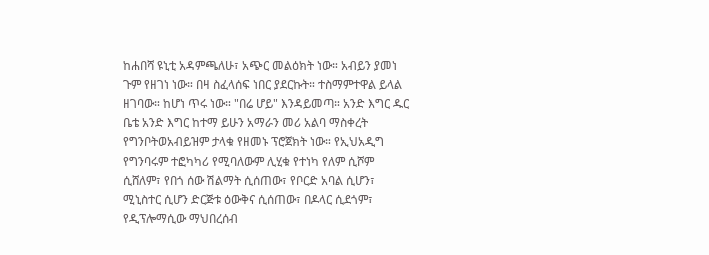ከሐበሻ ዩኒቲ አዳምጫለሁ፣ አጭር መልዕክት ነው። አብይን ያመነ ጉም የዘገነ ነው። በዛ ስፈላሰፍ ነበር ያደርኩት። ተስማምተዋል ይላል ዘገባው። ከሆነ ጥሩ ነው። "በሬ ሆይ" እንዳይመጣ። አንድ እግር ዱር ቤቴ አንድ እግር ከተማ ይሁን አማራን መሪ አልባ ማስቀረት የግንቦትወአብይዝም ታላቁ የዘመኑ ፕሮጀክት ነው። የኢህአዲግ የግንባሩም ተፎካካሪ የሚባለውም ሊሂቁ የተነካ የለም ሲሾም ሲሸለም፣ የበጎ ሰው ሽልማት ሲሰጠው፣ የቦርድ አባል ሲሆን፣ ሚኒስተር ሲሆን ድርጅቱ ዕውቅና ሲሰጠው፣ በዶላር ሲደጎም፣ የዲፕሎማሲው ማህበረሰብ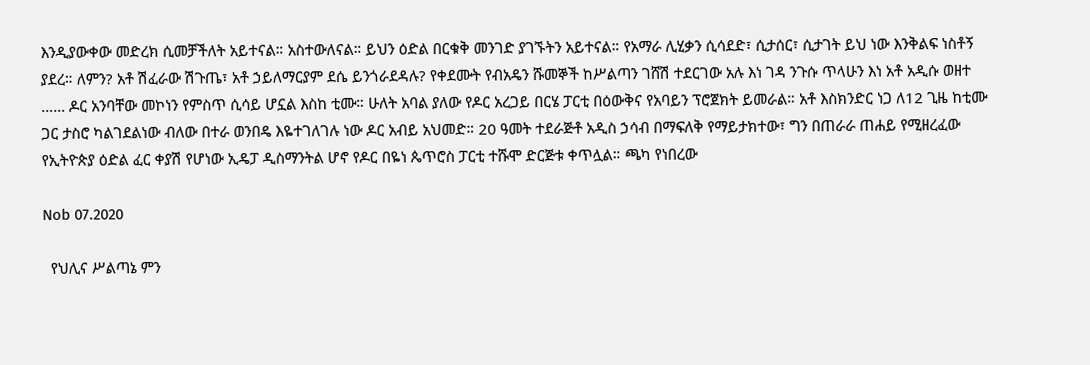እንዲያውቀው መድረክ ሲመቻችለት አይተናል። አስተውለናል። ይህን ዕድል በርቁቅ መንገድ ያገኙትን አይተናል። የአማራ ሊሂቃን ሲሳደድ፣ ሲታሰር፣ ሲታገት ይህ ነው እንቅልፍ ነስቶኝ ያደረ። ለምን? አቶ ሽፈራው ሽጉጤ፣ አቶ ኃይለማርያም ደሴ ይንጎራደዳሉ? የቀደሙት የብአዴን ሹመኞች ከሥልጣን ገሸሽ ተደርገው አሉ እነ ገዳ ንጉሱ ጥላሁን እነ አቶ አዲሱ ወዘተ …… ዶር አንባቸው መኮነን የምስጥ ሲሳይ ሆኗል እስከ ቲሙ። ሁለት አባል ያለው የዶር አረጋይ በርሄ ፓርቲ በዕውቅና የአባይን ፕሮጀክት ይመራል። አቶ እስክንድር ነጋ ለ12 ጊዜ ከቲሙ ጋር ታስሮ ካልገደልነው ብለው በተራ ወንበዴ እዬተገለገሉ ነው ዶር አብይ አህመድ። 20 ዓመት ተደራጅቶ አዲስ ኃሳብ በማፍለቅ የማይታክተው፣ ግን በጠራራ ጠሐይ የሚዘረፈው የኢትዮጵያ ዕድል ፈር ቀያሽ የሆነው ኢዴፓ ዲስማንትል ሆኖ የዶር በዬነ ጴጥሮስ ፓርቲ ተሹሞ ድርጅቱ ቀጥሏል። ጫካ የነበረው

Nob 07.2020

  የህሊና ሥልጣኔ ምን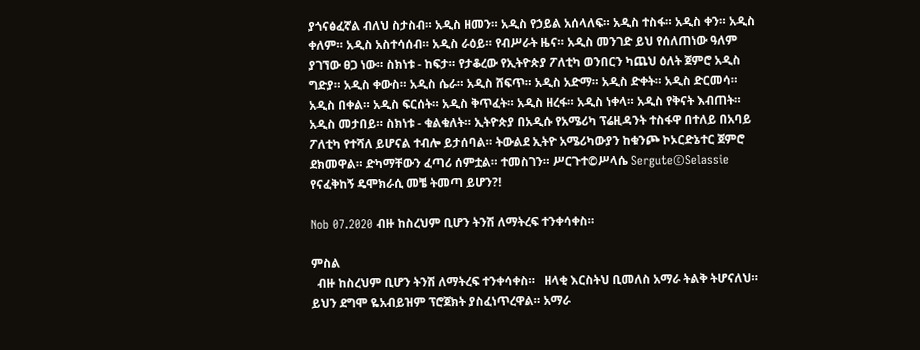ያጎናፅፈኛል ብለህ ስታስብ። አዲስ ዘመን። አዲስ የኃይል አሰላለፍ። አዲስ ተስፋ። አዲስ ቀን። አዲስ ቀለም። አዲስ አስተሳሰብ። አዲስ ራዕይ። የብሥራት ዜና። አዲስ መንገድ ይህ የሰለጠነው ዓለም ያገኘው ፀጋ ነው። ስክነቱ - ከፍታ። የታቆረው የኢትዮጵያ ፖለቲካ ወንበርን ካጨህ ዕለት ጀምሮ አዲስ ግድያ። አዲስ ቀውስ። አዲስ ሴራ። አዲስ ሸፍጥ። አዲስ አድማ። አዲስ ድቀት። አዲስ ድርመሳ። አዲስ በቀል። አዲስ ፍርሰት። አዲስ ቅጥፈት። አዲስ ዘረፋ። አዲስ ነቀላ። አዲስ የቅናት እብጠት። አዲስ መታበይ። ስክነቱ - ቁልቁለት። ኢትዮጵያ በአዲሱ የአሜሪካ ፕሬዚዳንት ተስፋዋ በተለይ በአባይ ፖለቲካ የተሻለ ይሆናል ተብሎ ይታሰባል። ትውልደ ኢትዮ አሜሪካውያን ከቁንጮ ኮኦርድኔተር ጀምሮ ደክመዋል። ድካማቸውን ፈጣሪ ሰምቷል። ተመስገን። ሥርጉተ©ሥላሴ Sergute©Selassie የናፈቅከኝ ዴሞክራሲ መቼ ትመጣ ይሆን?!

Nob 07.2020 ብዙ ከስረህም ቢሆን ትንሽ ለማትረፍ ተንቀሳቀስ።

ምስል
  ብዙ ከስረህም ቢሆን ትንሽ ለማትረፍ ተንቀሳቀስ።   ዘላቂ እርስትህ ቢመለስ አማራ ትልቅ ትሆናለህ። ይህን ደግሞ ዬአብይዝም ፕሮጀክት ያስፈነጥረዋል። አማራ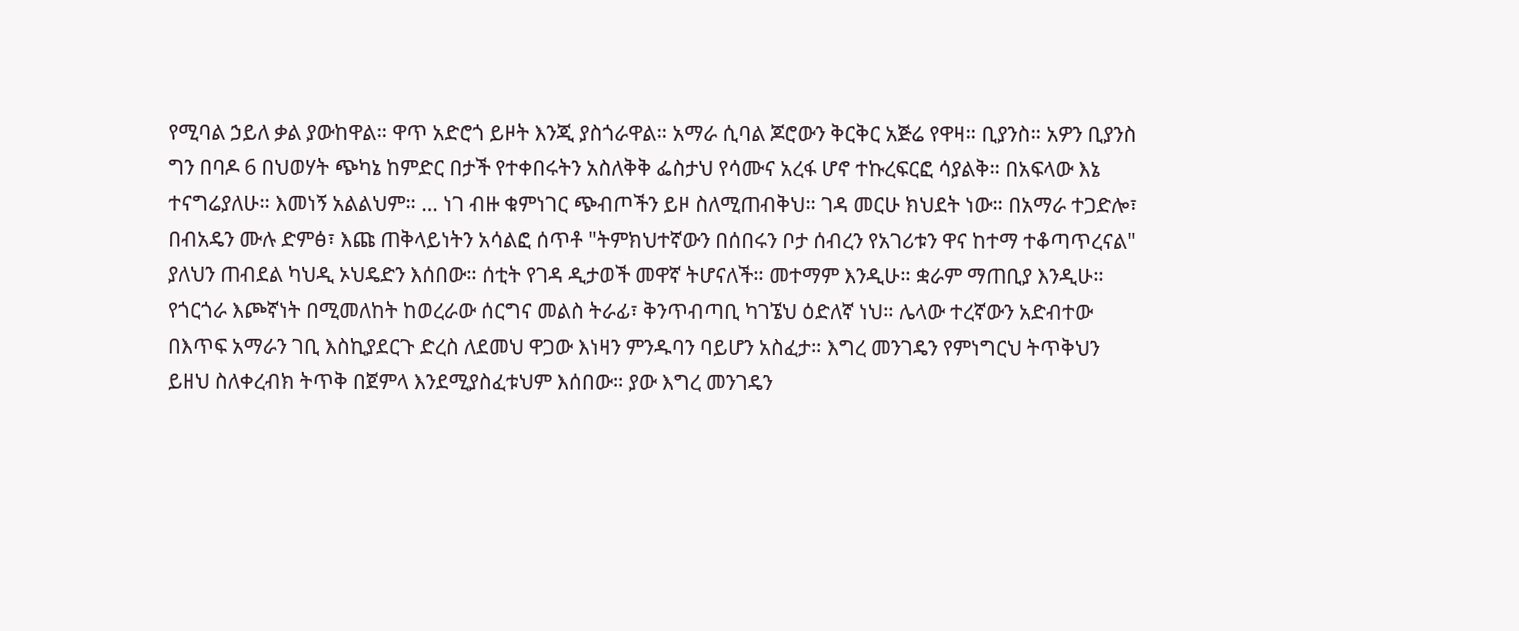የሚባል ኃይለ ቃል ያውከዋል። ዋጥ አድሮጎ ይዞት እንጂ ያስጎራዋል። አማራ ሲባል ጆሮውን ቅርቅር አጅሬ የዋዛ። ቢያንስ። አዎን ቢያንስ ግን በባዶ 6 በህወሃት ጭካኔ ከምድር በታች የተቀበሩትን አስለቅቅ ፌስታህ የሳሙና አረፋ ሆኖ ተኩረፍርፎ ሳያልቅ። በአፍላው እኔ ተናግሬያለሁ። እመነኝ አልልህም። … ነገ ብዙ ቁምነገር ጭብጦችን ይዞ ስለሚጠብቅህ። ገዳ መርሁ ክህደት ነው። በአማራ ተጋድሎ፣ በብአዴን ሙሉ ድምፅ፣ እጩ ጠቅላይነትን አሳልፎ ሰጥቶ "ትምክህተኛውን በሰበሩን ቦታ ሰብረን የአገሪቱን ዋና ከተማ ተቆጣጥረናል" ያለህን ጠብደል ካህዲ ኦህዴድን እሰበው። ሰቲት የገዳ ዲታወች መዋኛ ትሆናለች። መተማም እንዲሁ። ቋራም ማጠቢያ እንዲሁ። የጎርጎራ እጮኛነት በሚመለከት ከወረራው ሰርግና መልስ ትራፊ፣ ቅንጥብጣቢ ካገኜህ ዕድለኛ ነህ። ሌላው ተረኛውን አድብተው በእጥፍ አማራን ገቢ እስኪያደርጉ ድረስ ለደመህ ዋጋው እነዛን ምንዱባን ባይሆን አስፈታ። እግረ መንገዴን የምነግርህ ትጥቅህን ይዘህ ስለቀረብክ ትጥቅ በጀምላ እንደሚያስፈቱህም እሰበው። ያው እግረ መንገዴን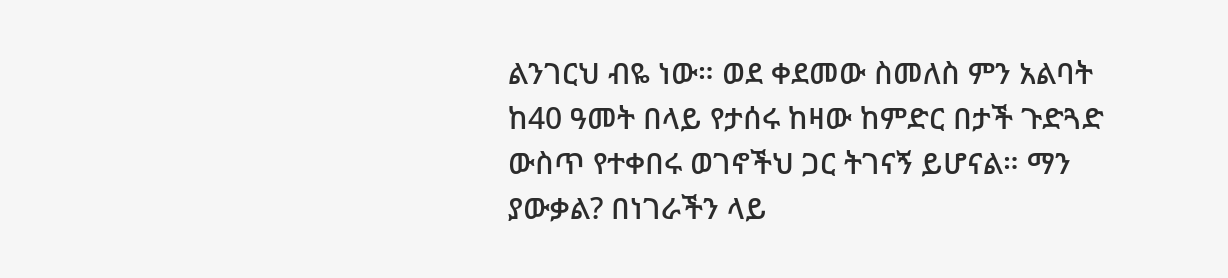ልንገርህ ብዬ ነው። ወደ ቀደመው ስመለስ ምን አልባት ከ40 ዓመት በላይ የታሰሩ ከዛው ከምድር በታች ጉድጓድ ውስጥ የተቀበሩ ወገኖችህ ጋር ትገናኝ ይሆናል። ማን ያውቃል? በነገራችን ላይ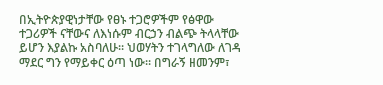በኢትዮጵያዊነታቸው የፀኑ ተጋሮዎችም የፅዋው ተጋሪዎች ናቸውና ለእነሱም ብርኃን ብልጭ ትላላቸው ይሆን እያልኩ አስባለሁ። ህወሃትን ተገላግለው ለገዳ ማደር ግን የማይቀር ዕጣ ነው። በግራኝ ዘመንም፣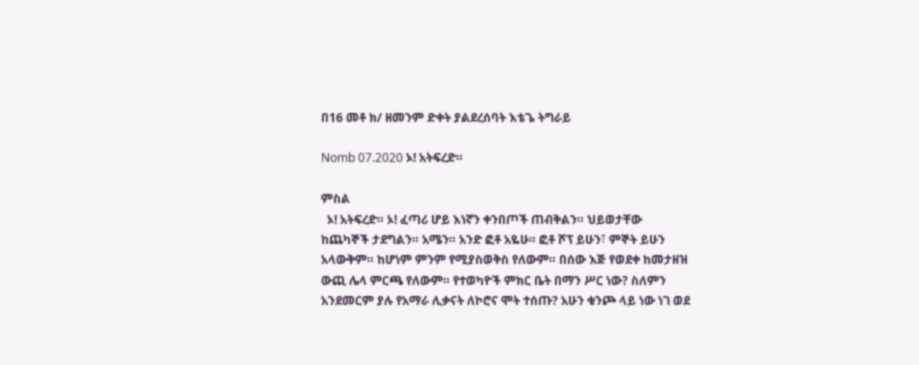በ16 መቶ ክ/ ዘመንም ድቀት ያልደረሰባት እቴጌ ትግራይ

Nomb 07.2020 ኦ! አትፍረድ።

ምስል
  ኦ! አትፍረድ። ኦ! ፈጣሪ ሆይ እነኛን ቀንበጦች ጠብቅልን። ህይወታቸው ከጨካኞች ታደግልን። አሜን። አንድ ፎቶ አዬሁ። ፎቶ ሾፕ ይሁን፣ ምኞት ይሁን አላውቅም። ከሆነም ምንም የሚያስወቅስ የለውም። በሰው እጅ የወደቀ ከመታዘዝ ውጪ ሌላ ምርጫ የለውም። የተወካዮች ምክር ቤት በማን ሥር ነው? ስለምን አንደመርም ያሉ የአማራ ሊቃናት ለኮሮና ሞት ተሰጡ? አሁን ቁንጮ ላይ ነው ነገ ወደ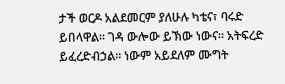ታች ወርዶ አልደመርም ያለሁሉ ካቴና፣ ባሩድ ይበላዋል። ገዳ ውሎው ይኽው ነውና። አትፍረድ ይፈረድብኃል። ነውም አይደለም ሙግት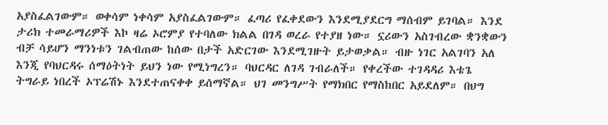አያስፈልገውም። ወቀሳም ነቀሳም አያስፈልገውም። ፈጣሪ የፈቀደውን እንደሚያደርግ ማሰብም ይገባል። እንደ ታሪክ ተመራማሪዎች እኮ ዛሬ ኦሮምያ የተባለው ክልል በገዳ ወረራ የተያዘ ነው። ኗሪውን አስገብረው ቋንቋውን ብቻ ሳይሆን ማንነቱን ገልብጠው ከሰው በታች አድርገው እንደሚገዙት ይታወቃል። ብዙ ነገር አልገባን አለ እንጂ የባህርዳሩ ሰማዕትነት ይህን ነው የሚነግረን። ባህርዳር ለገዳ ገብራለች። የቀረችው ተገዳዳሪ እቴጌ ትግራይ ነበረች ኦፕሬሽኑ እንደተጠናቀቀ ይሰማኛል። ህገ መንግሥት የማክበር የማስከበር አይደለም። በህግ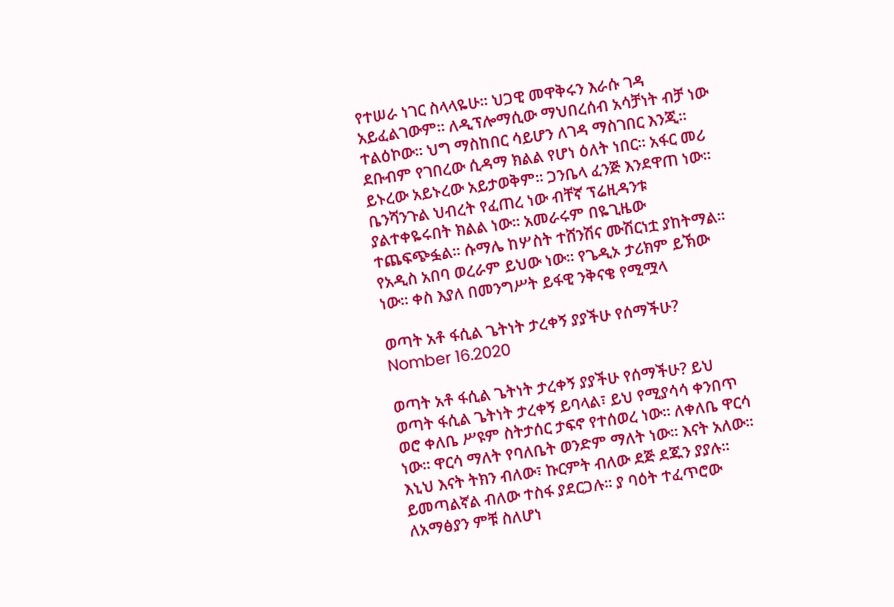የተሠራ ነገር ስላላዬሁ። ህጋዊ መዋቅሩን እራሱ ገዳ አይፈልገውም። ለዲፕሎማሲው ማህበረሰብ አሳቻነት ብቻ ነው ተልዕኮው። ህግ ማስከበር ሳይሆን ለገዳ ማስገበር እንጂ። ደቡብም የገበረው ሲዳማ ክልል የሆነ ዕለት ነበር። አፋር መሪ ይኑረው አይኑረው አይታወቅም። ጋንቤላ ፈንጅ እንደዋጠ ነው። ቤንሻንጉል ህብረት የፈጠረ ነው ብቸኛ ፕሬዚዳንቱ ያልተቀዬሩበት ክልል ነው። አመራሩም በዬጊዜው ተጨፍጭፏል። ሱማሌ ከሦስት ተሸንሽና ሙሽርነቷ ያከትማል።    የአዲስ አበባ ወረራም ይህው ነው። የጌዲኦ ታሪክም ይኽው ነው። ቀስ እያለ በመንግሥት ይፋዊ ንቅናቄ የሚሟላ

ወጣት አቶ ፋሲል ጌትነት ታረቀኝ ያያችሁ የሰማችሁ? Nomber 16.2020

ወጣት አቶ ፋሲል ጌትነት ታረቀኝ ያያችሁ የሰማችሁ? ይህ ወጣት ፋሲል ጌትነት ታረቀኝ ይባላል፣ ይህ የሚያሳሳ ቀንበጥ ወሮ ቀለቤ ሥዩም ስትታሰር ታፍኖ የተሰወረ ነው። ለቀለቤ ዋርሳ ነው። ዋርሳ ማለት የባለቤት ወንድም ማለት ነው። እናት አለው። እኒህ እናት ትክን ብለው፣ ኩርምት ብለው ደጅ ደጁን ያያሉ። ይመጣልኛል ብለው ተስፋ ያደርጋሉ። ያ ባዕት ተፈጥሮው ለአማፅያን ምቹ ስለሆነ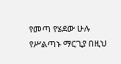የመጣ የሄደው ሁሉ የሥልጣኑ ማርጊያ በዚህ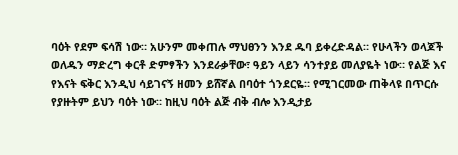ባዕት የደም ፍሳሽ ነው። አሁንም መቀጠሉ ማህፀንን እንደ ዱባ ይቀረድዳል። የሁላችን ወላጆች ወለዱን ማድረግ ቀርቶ ድምፃችን እንደራቃቸው፣ ዓይን ላይን ሳንተያይ መለያዬት ነው። የልጅ እና የእናት ፍቅር እንዲህ ሳይገናኝ ዘመን ይሸኛል በባዕተ ጎንደርዬ። የሚገርመው ጠቅላዩ በጥርሱ የያዙትም ይህን ባዕት ነው። ከዚህ ባዕት ልጅ ብቅ ብሎ እንዲታይ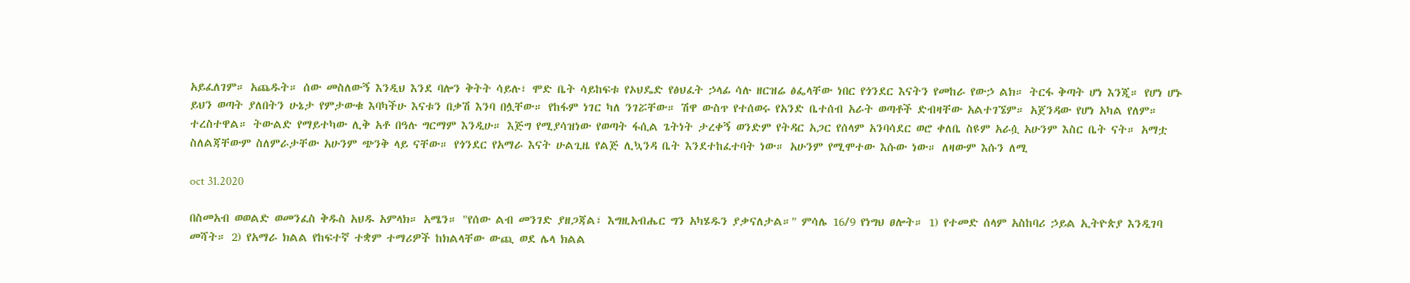አይፈለገም። አጨዱት። ሰው መስለውኝ እንዲህ እንደ ባሎን ቅትት ሳይሉ፣ ሞድ ቤት ሳይከፍቱ የኦህዴድ የፅህፈት ኃላፊ ሳሉ ዘርዝሬ ፅፌላቸው ነበር የጎንደር እናትን የመከራ የውኃ ልክ። ትርፋ ቅጣት ሆነ እንጂ። የሆነ ሆኑ ይህን ወጣት ያለበትን ሁኔታ የምታውቁ እባካችሁ እናቱን በቃሽ እንባ በሏቸው። የከፋም ነገር ካለ ንገሯቸው። ሽዋ ውስጥ የተሰወሩ የአንድ ቤተሰብ አራት ወጣቶች ድብዛቸው አልተገኜም። አጀንዳው የሆነ አካል የለም። ተረስተዋል። ትውልድ የማይተካው ሊቅ አቶ በዓሉ ግርማም እንዲሁ። እጅግ የሚያሳዝነው የወጣት ፋሲል ጌትነት ታረቀኝ ወንድም የትዳር አጋር የሰላም አንባሳደር ወሮ ቀለቤ ስዩም አራሷ አሁንም እስር ቤት ናት። አማቷ ስለልጃቸውም ስለምራታቸው አሁንም ጭንቅ ላይ ናቸው። የጎንደር የአማራ እናት ሁልጊዜ የልጅ ሊኳንዳ ቤት እንደተከፈተባት ነው። አሁንም የሚሞተው እሱው ነው። ለዛውም እሱን ለሚ

oct 31.2020

በስመአብ ወወልድ ወመንፈስ ቅዱስ አህዱ አምላክ። አሜን። "የሰው ልብ መንገድ ያዘጋጃል፣ እግዚአብሔር ግን አካሄዱን ያቃናለታል።" ምሳሌ 16/9 የነግህ ፀሎት። 1) የተመድ ሰላም አስከባሪ ኃይል ኢትዮጵያ እንዲገባ መሻት። 2) የአማራ ክልል የከፍተኛ ተቋም ተማሪዎች ከክልላቸው ውጪ ወደ ሌላ ክልል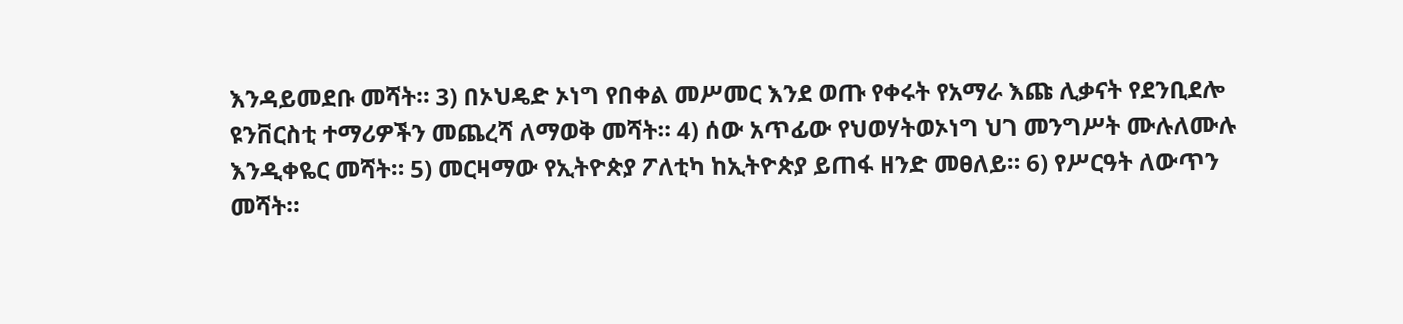እንዳይመደቡ መሻት። 3) በኦህዴድ ኦነግ የበቀል መሥመር እንደ ወጡ የቀሩት የአማራ እጩ ሊቃናት የደንቢደሎ ዩንቨርስቲ ተማሪዎችን መጨረሻ ለማወቅ መሻት። 4) ሰው አጥፊው የህወሃትወኦነግ ህገ መንግሥት ሙሉለሙሉ እንዲቀዬር መሻት። 5) መርዛማው የኢትዮጵያ ፖለቲካ ከኢትዮጵያ ይጠፋ ዘንድ መፀለይ። 6) የሥርዓት ለውጥን መሻት።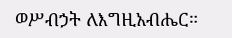ወሥብኃት ለእግዚአብሔር።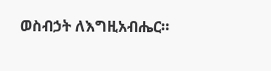ወስብኃት ለእግዚአብሔር።